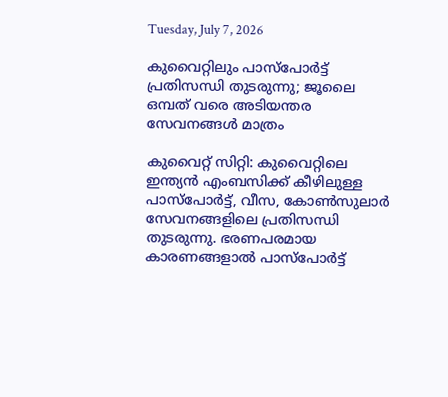Tuesday, July 7, 2026

കുവൈറ്റിലും പാസ്‌പോര്‍ട്ട് പ്രതിസന്ധി തുടരുന്നു; ജൂലൈ ഒമ്പത് വരെ അടിയന്തര സേവനങ്ങള്‍ മാത്രം

കുവൈറ്റ് സിറ്റി: കുവൈറ്റിലെ ഇന്ത്യന്‍ എംബസിക്ക് കീഴിലുള്ള പാസ്പോര്‍ട്ട്, വീസ, കോണ്‍സുലാര്‍ സേവനങ്ങളിലെ പ്രതിസന്ധി തുടരുന്നു. ഭരണപരമായ കാരണങ്ങളാല്‍ പാസ്പോര്‍ട്ട്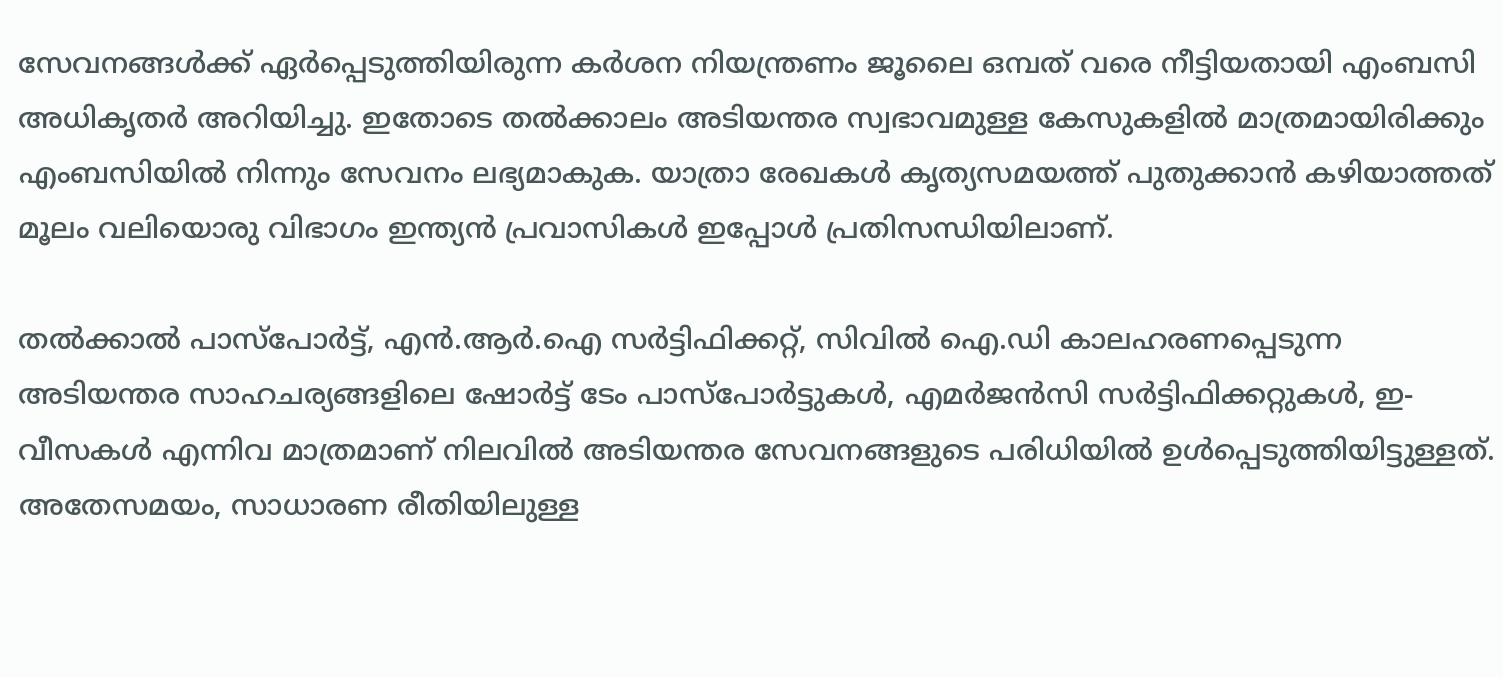സേവനങ്ങള്‍ക്ക് ഏര്‍പ്പെടുത്തിയിരുന്ന കര്‍ശന നിയന്ത്രണം ജൂലൈ ഒമ്പത് വരെ നീട്ടിയതായി എംബസി അധികൃതര്‍ അറിയിച്ചു. ഇതോടെ തല്‍ക്കാലം അടിയന്തര സ്വഭാവമുള്ള കേസുകളില്‍ മാത്രമായിരിക്കും എംബസിയില്‍ നിന്നും സേവനം ലഭ്യമാകുക. യാത്രാ രേഖകള്‍ കൃത്യസമയത്ത് പുതുക്കാന്‍ കഴിയാത്തത് മൂലം വലിയൊരു വിഭാഗം ഇന്ത്യന്‍ പ്രവാസികള്‍ ഇപ്പോള്‍ പ്രതിസന്ധിയിലാണ്.

തല്‍ക്കാല്‍ പാസ്പോര്‍ട്ട്, എന്‍.ആര്‍.ഐ സര്‍ട്ടിഫിക്കറ്റ്, സിവില്‍ ഐ.ഡി കാലഹരണപ്പെടുന്ന അടിയന്തര സാഹചര്യങ്ങളിലെ ഷോര്‍ട്ട് ടേം പാസ്പോര്‍ട്ടുകള്‍, എമര്‍ജന്‍സി സര്‍ട്ടിഫിക്കറ്റുകള്‍, ഇ-വീസകള്‍ എന്നിവ മാത്രമാണ് നിലവില്‍ അടിയന്തര സേവനങ്ങളുടെ പരിധിയില്‍ ഉള്‍പ്പെടുത്തിയിട്ടുള്ളത്. അതേസമയം, സാധാരണ രീതിയിലുള്ള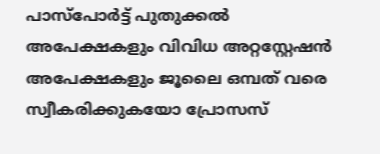പാസ്പോര്‍ട്ട് പുതുക്കല്‍ അപേക്ഷകളും വിവിധ അറ്റസ്റ്റേഷന്‍ അപേക്ഷകളും ജൂലൈ ഒമ്പത് വരെ സ്വീകരിക്കുകയോ പ്രോസസ്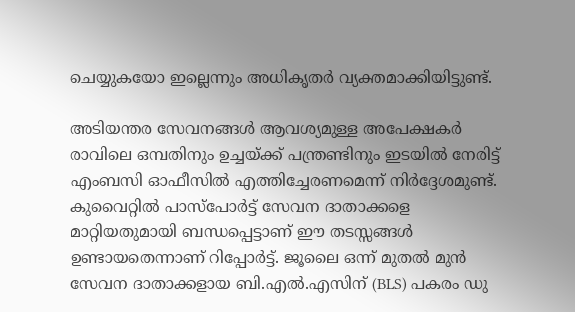ചെയ്യുകയോ ഇല്ലെന്നും അധികൃതര്‍ വ്യക്തമാക്കിയിട്ടുണ്ട്.

അടിയന്തര സേവനങ്ങള്‍ ആവശ്യമുള്ള അപേക്ഷകര്‍ രാവിലെ ഒമ്പതിനും ഉച്ചയ്ക്ക് പന്ത്രണ്ടിനും ഇടയില്‍ നേരിട്ട് എംബസി ഓഫീസില്‍ എത്തിച്ചേരണമെന്ന് നിര്‍ദ്ദേശമുണ്ട്. കുവൈറ്റില്‍ പാസ്പോര്‍ട്ട് സേവന ദാതാക്കളെ മാറ്റിയതുമായി ബന്ധപ്പെട്ടാണ് ഈ തടസ്സങ്ങള്‍ ഉണ്ടായതെന്നാണ് റിപ്പോര്‍ട്ട്. ജൂലൈ ഒന്ന് മുതല്‍ മുന്‍ സേവന ദാതാക്കളായ ബി.എല്‍.എസിന് (BLS) പകരം ഡു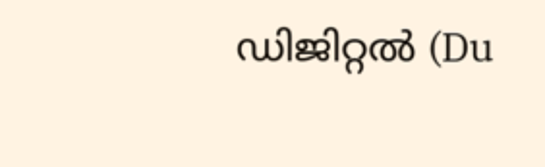ഡിജിറ്റല്‍ (Du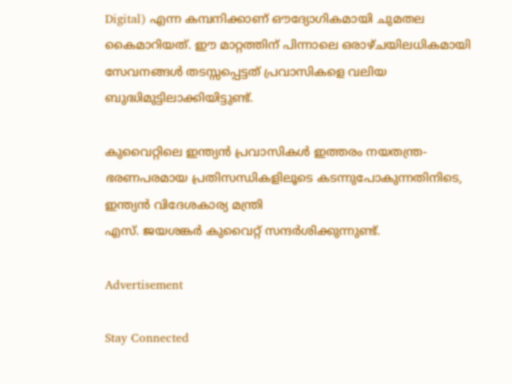Digital) എന്ന കമ്പനിക്കാണ് ഔദ്യോഗികമായി ചുമതല കൈമാറിയത്. ഈ മാറ്റത്തിന് പിന്നാലെ ഒരാഴ്ചയിലധികമായി സേവനങ്ങള്‍ തടസ്സപ്പെട്ടത് പ്രവാസികളെ വലിയ ബുദ്ധിമുട്ടിലാക്കിയിട്ടുണ്ട്.

കുവൈറ്റിലെ ഇന്ത്യന്‍ പ്രവാസികള്‍ ഇത്തരം നയതന്ത്ര-ഭരണപരമായ പ്രതിസന്ധികളിലൂടെ കടന്നുപോകുന്നതിനിടെ, ഇന്ത്യന്‍ വിദേശകാര്യ മന്ത്രി
എസ്. ജയശങ്കര്‍ കുവൈറ്റ് സന്ദര്‍ശിക്കുന്നുണ്ട്.

Advertisement

Stay Connected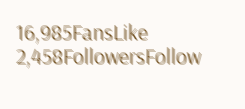16,985FansLike
2,458FollowersFollow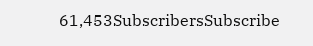61,453SubscribersSubscribe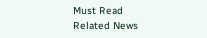Must Read
Related News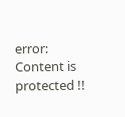error: Content is protected !!